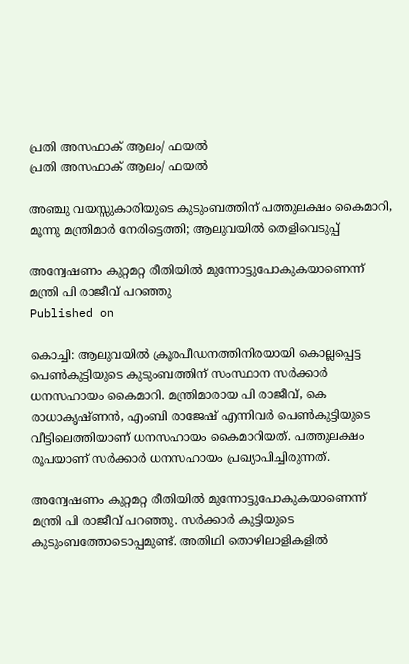പ്രതി അസഫാക് ആലം/ ഫയൽ
പ്രതി അസഫാക് ആലം/ ഫയൽ

അഞ്ചു വയസ്സുകാരിയുടെ കുടുംബത്തിന് പത്തുലക്ഷം കൈമാറി, മൂന്നു മന്ത്രിമാർ നേരിട്ടെത്തി; ആലുവയിൽ തെളിവെടുപ്പ്

അന്വേഷണം കുറ്റമറ്റ രീതിയില്‍ മുന്നോട്ടുപോകുകയാണെന്ന് മന്ത്രി പി രാജീവ് പറഞ്ഞു
Published on

കൊച്ചി: ആലുവയില്‍ ക്രൂരപീഡനത്തിനിരയായി കൊല്ലപ്പെട്ട പെണ്‍കുട്ടിയുടെ കുടുംബത്തിന് സംസ്ഥാന സര്‍ക്കാര്‍ ധനസഹായം കൈമാറി. മന്ത്രിമാരായ പി രാജീവ്, കെ രാധാകൃഷ്ണന്‍, എംബി രാജേഷ് എന്നിവര്‍ പെണ്‍കുട്ടിയുടെ വീട്ടിലെത്തിയാണ് ധനസഹായം കൈമാറിയത്. പത്തുലക്ഷം രൂപയാണ് സര്‍ക്കാര്‍ ധനസഹായം പ്രഖ്യാപിച്ചിരുന്നത്.

അന്വേഷണം കുറ്റമറ്റ രീതിയില്‍ മുന്നോട്ടുപോകുകയാണെന്ന് മന്ത്രി പി രാജീവ് പറഞ്ഞു. സര്‍ക്കാര്‍ കുട്ടിയുടെ കുടുംബത്തോടൊപ്പമുണ്ട്. അതിഥി തൊഴിലാളികളില്‍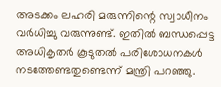അടക്കം ലഹരി മരുന്നിന്റെ സ്വാധീനം വര്‍ധിച്ചു വരുന്നുണ്ട്. ഇതില്‍ ബന്ധപ്പെട്ട അധികൃതര്‍ കൂടുതല്‍ പരിശോധനകള്‍ നടത്തേണ്ടതുണ്ടെന്ന് മന്ത്രി പറഞ്ഞു.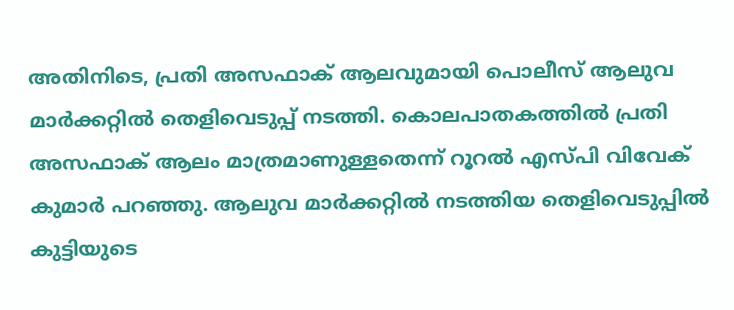അതിനിടെ, പ്രതി അസഫാക് ആലവുമായി പൊലീസ് ആലുവ മാര്‍ക്കറ്റില്‍ തെളിവെടുപ്പ് നടത്തി. കൊലപാതകത്തില്‍ പ്രതി അസഫാക് ആലം മാത്രമാണുള്ളതെന്ന് റൂറൽ എസ്പി വിവേക് കുമാർ പറ‍ഞ്ഞു. ആലുവ മാര്‍ക്കറ്റില്‍ നടത്തിയ തെളിവെടുപ്പില്‍ കുട്ടിയുടെ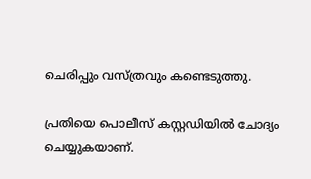ചെരിപ്പും വസ്ത്രവും കണ്ടെടുത്തു.

പ്രതിയെ പൊലീസ് കസ്റ്റഡിയില്‍ ചോദ്യം ചെയ്യുകയാണ്.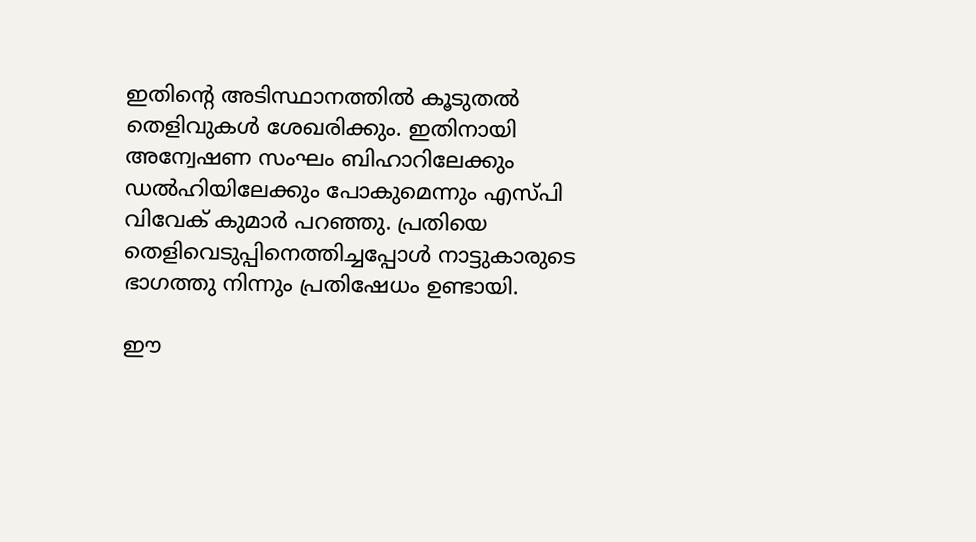ഇതിന്റെ അടിസ്ഥാനത്തില്‍ കൂടുതല്‍ തെളിവുകള്‍ ശേഖരിക്കും. ഇതിനായി അന്വേഷണ സംഘം ബിഹാറിലേക്കും ഡല്‍ഹിയിലേക്കും പോകുമെന്നും എസ്പി വിവേക് കുമാർ പറഞ്ഞു. പ്രതിയെ തെളിവെടുപ്പിനെത്തിച്ചപ്പോൾ നാട്ടുകാരുടെ ഭാഗത്തു നിന്നും പ്രതിഷേധം ഉണ്ടായി.

ഈ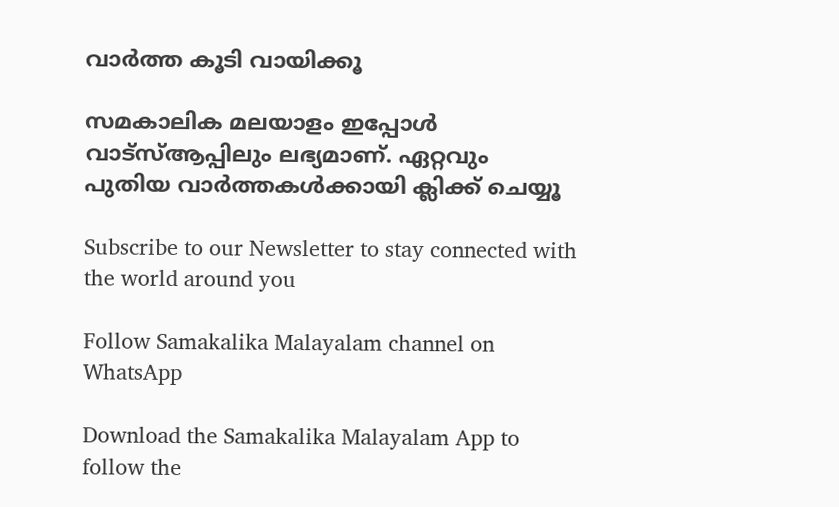വാര്‍ത്ത കൂടി വായിക്കൂ

സമകാലിക മലയാളം ഇപ്പോള്‍ വാട്‌സ്ആപ്പിലും ലഭ്യമാണ്. ഏറ്റവും പുതിയ വാര്‍ത്തകള്‍ക്കായി ക്ലിക്ക് ചെയ്യൂ

Subscribe to our Newsletter to stay connected with the world around you

Follow Samakalika Malayalam channel on WhatsApp

Download the Samakalika Malayalam App to follow the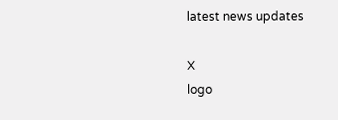latest news updates

X
logo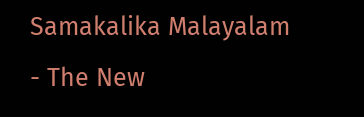Samakalika Malayalam - The New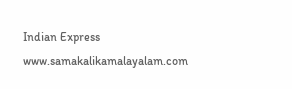Indian Express
www.samakalikamalayalam.com